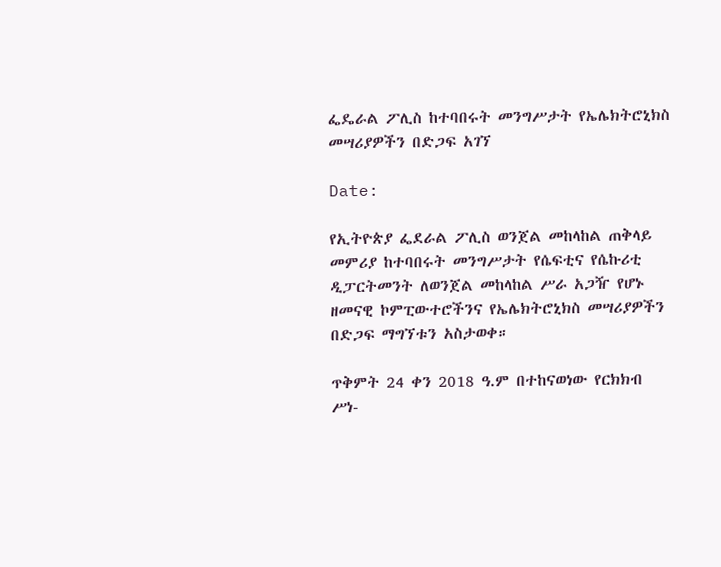ፌዴራል ፖሊስ ከተባበሩት መንግሥታት የኤሌክትሮኒክስ መሣሪያዎችን በድጋፍ አገኘ

Date:

የኢትዮጵያ ፌደራል ፖሊስ ወንጀል መከላከል ጠቅላይ መምሪያ ከተባበሩት መንግሥታት የሴፍቲና የሴኩሪቲ ዲፓርትመንት ለወንጀል መከላከል ሥራ አጋዥ የሆኑ ዘመናዊ ኮምፒውተሮችንና የኤሌክትሮኒክስ መሣሪያዎችን በድጋፍ ማግኘቱን አስታወቀ።

ጥቅምት 24 ቀን 2018 ዓ.ም በተከናወነው የርክክብ ሥነ-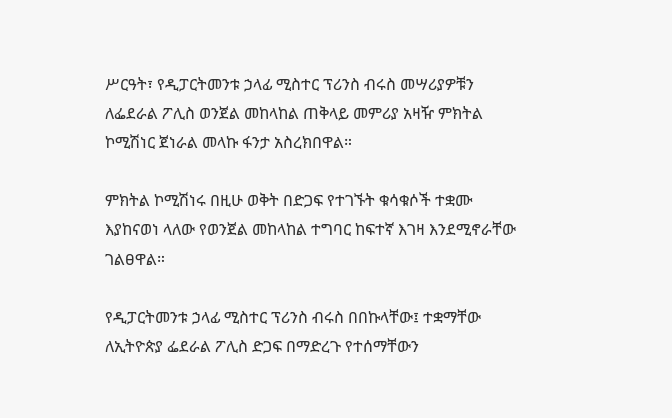ሥርዓት፣ የዲፓርትመንቱ ኃላፊ ሚስተር ፕሪንስ ብሩስ መሣሪያዎቹን ለፌደራል ፖሊስ ወንጀል መከላከል ጠቅላይ መምሪያ አዛዥ ምክትል ኮሚሽነር ጀነራል መላኩ ፋንታ አስረክበዋል።

ምክትል ኮሚሽነሩ በዚሁ ወቅት በድጋፍ የተገኙት ቁሳቁሶች ተቋሙ እያከናወነ ላለው የወንጀል መከላከል ተግባር ከፍተኛ እገዛ እንደሚኖራቸው ገልፀዋል።

የዲፓርትመንቱ ኃላፊ ሚስተር ፕሪንስ ብሩስ በበኩላቸው፤ ተቋማቸው ለኢትዮጵያ ፌደራል ፖሊስ ድጋፍ በማድረጉ የተሰማቸውን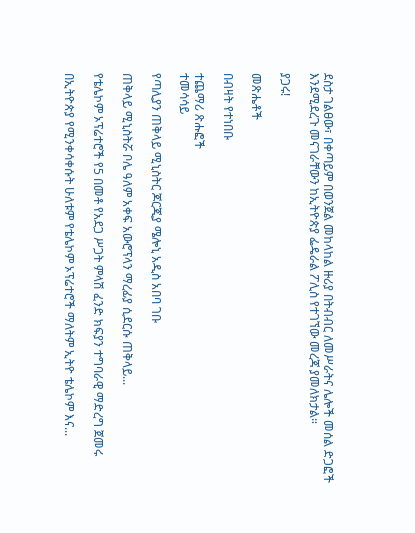ደስታ ገልፀው፣ በቀጣይም በወንጀል መከላከል ዙሪያ በትብብር ለመሥራትና ሌሎች መሰል ድጋፎች እንደሚደረጉ መናገራቸውን ከኢትዮጵያ ፌዴራል ፖሊስ የተገኘው መረጃ ያመለክታል።

ያጋሩ!

መጽሔቶች

በብዛት የተነበቡ

ተጨማሪ ጽሑፎች
ተመሳሳይ

የጣሊያን ጠቅላይ ሚኒስትር ጆርጂያ ሜሎኒ አዲስ አበባ ገቡ

ጠቅላይ ሚኒስትሯ ቦሌ ዓለም አቀፍ አውሮፕላን ማረፊያ ሲደርሱ ጠቅላይ...

የቴሌኮም ኦፕሬተሮች የ5 በመቶ የአደጋ ሥጋት ምላሽ ፈንድ ክፍያን ተግባራዊ ማድረግ ጀመሩ

በኢትዮጵያ የሚንቀሳቀሱት ሁለቱም የቴሌኮም ኦፕሬተሮች ማለትም ኢትዮ ቴሌኮም እና...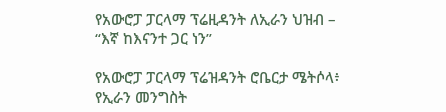የአውሮፓ ፓርላማ ፕሬዚዳንት ለኢራን ህዝብ – “እኛ ከእናንተ ጋር ነን”

የአውሮፓ ፓርላማ ፕሬዝዳንት ሮቤርታ ሜትሶላ፥ የኢራን መንግስት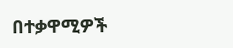በተቃዋሚዎች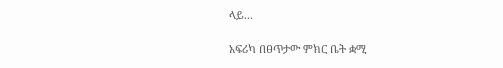ላይ...

አፍሪካ በፀጥታው ምክር ቤት ቋሚ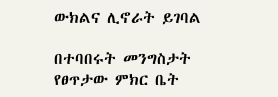ውክልና ሊኖራት ይገባል

በተባበሩት መንግስታት የፀጥታው ምክር ቤት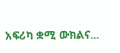አፍሪካ ቋሚ ውክልና...